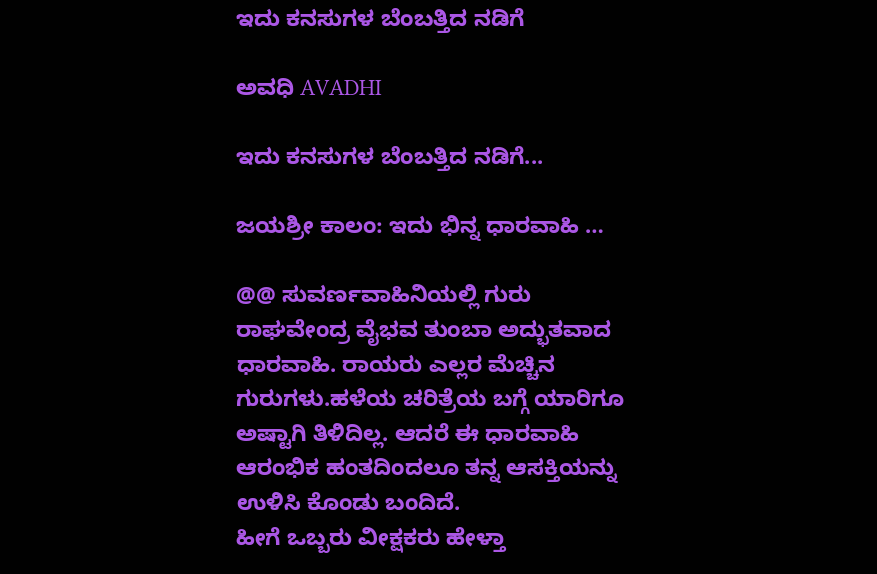ಇದು ಕನಸುಗಳ ಬೆಂಬತ್ತಿದ ನಡಿಗೆ‍

ಅವಧಿ AVADHI

ಇದು ಕನಸುಗಳ ಬೆಂಬತ್ತಿದ ನಡಿಗೆ...

ಜಯಶ್ರೀ ಕಾಲಂ: ಇದು ಭಿನ್ನ ಧಾರವಾಹಿ …

@@ ಸುವರ್ಣವಾಹಿನಿಯಲ್ಲಿ ಗುರು ರಾಘವೇಂದ್ರ ವೈಭವ ತುಂಬಾ ಅದ್ಭುತವಾದ ಧಾರವಾಹಿ. ರಾಯರು ಎಲ್ಲರ ಮೆಚ್ಚಿನ ಗುರುಗಳು.ಹಳೆಯ ಚರಿತ್ರೆಯ ಬಗ್ಗೆ ಯಾರಿಗೂ ಅಷ್ಟಾಗಿ ತಿಳಿದಿಲ್ಲ. ಆದರೆ ಈ ಧಾರವಾಹಿ ಆರಂಭಿಕ ಹಂತದಿಂದಲೂ ತನ್ನ ಆಸಕ್ತಿಯನ್ನು ಉಳಿಸಿ ಕೊಂಡು ಬಂದಿದೆ.
ಹೀಗೆ ಒಬ್ಬರು ವೀಕ್ಷಕರು ಹೇಳ್ತಾ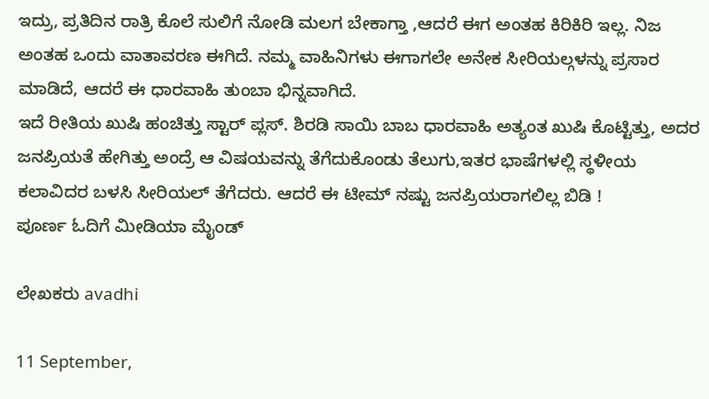ಇದ್ರು, ಪ್ರತಿದಿನ ರಾತ್ರಿ ಕೊಲೆ ಸುಲಿಗೆ ನೋಡಿ ಮಲಗ ಬೇಕಾಗ್ತಾ ,ಆದರೆ ಈಗ ಅಂತಹ ಕಿರಿಕಿರಿ ಇಲ್ಲ. ನಿಜ ಅಂತಹ ಒಂದು ವಾತಾವರಣ ಈಗಿದೆ. ನಮ್ಮ ವಾಹಿನಿಗಳು ಈಗಾಗಲೇ ಅನೇಕ ಸೀರಿಯಲ್ಗಳನ್ನು ಪ್ರಸಾರ ಮಾಡಿದೆ, ಆದರೆ ಈ ಧಾರವಾಹಿ ತುಂಬಾ ಭಿನ್ನವಾಗಿದೆ.
ಇದೆ ರೀತಿಯ ಖುಷಿ ಹಂಚಿತ್ತು ಸ್ಟಾರ್ ಪ್ಲಸ್. ಶಿರಡಿ ಸಾಯಿ ಬಾಬ ಧಾರವಾಹಿ ಅತ್ಯಂತ ಖುಷಿ ಕೊಟ್ಟಿತ್ತು, ಅದರ ಜನಪ್ರಿಯತೆ ಹೇಗಿತ್ತು ಅಂದ್ರೆ ಆ ವಿಷಯವನ್ನು ತೆಗೆದುಕೊಂಡು ತೆಲುಗು,ಇತರ ಭಾಷೆಗಳಲ್ಲಿ ಸ್ಥಳೀಯ ಕಲಾವಿದರ ಬಳಸಿ ಸೀರಿಯಲ್ ತೆಗೆದರು. ಆದರೆ ಈ ಟೀಮ್ ನಷ್ಟು ಜನಪ್ರಿಯರಾಗಲಿಲ್ಲ ಬಿಡಿ !
ಪೂರ್ಣ ಓದಿಗೆ ಮೀಡಿಯಾ ಮೈಂಡ್

ಲೇಖಕರು avadhi

11 September,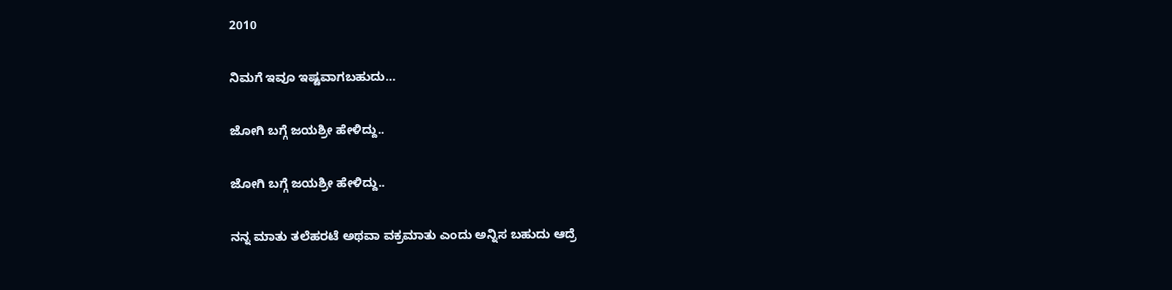2010

ನಿಮಗೆ ಇವೂ ಇಷ್ಟವಾಗಬಹುದು…

ಜೋಗಿ ಬಗ್ಗೆ ಜಯಶ್ರೀ ಹೇಳಿದ್ದು..

ಜೋಗಿ ಬಗ್ಗೆ ಜಯಶ್ರೀ ಹೇಳಿದ್ದು..

ನನ್ನ ಮಾತು ತಲೆಹರಟೆ ಅಥವಾ ವಕ್ರಮಾತು ಎಂದು ಅನ್ನಿಸ ಬಹುದು ಆದ್ರೆ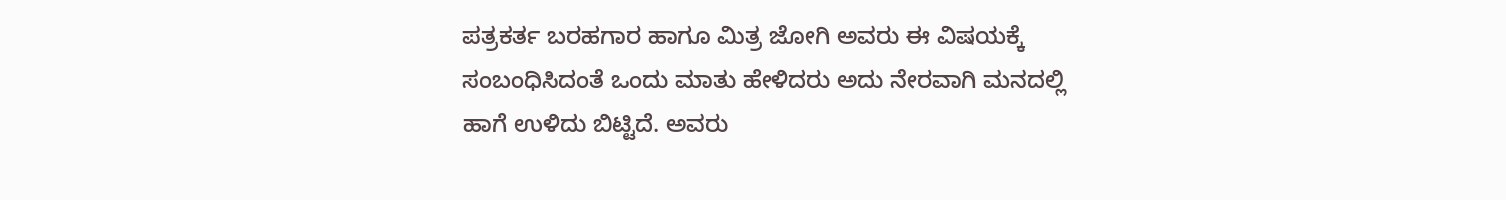ಪತ್ರಕರ್ತ ಬರಹಗಾರ ಹಾಗೂ ಮಿತ್ರ ಜೋಗಿ ಅವರು ಈ ವಿಷಯಕ್ಕೆ ಸಂಬಂಧಿಸಿದಂತೆ ಒಂದು ಮಾತು ಹೇಳಿದರು ಅದು ನೇರವಾಗಿ ಮನದಲ್ಲಿ ಹಾಗೆ ಉಳಿದು ಬಿಟ್ಟಿದೆ. ಅವರು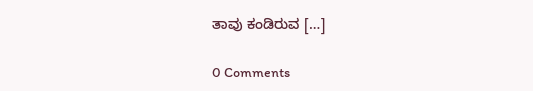ತಾವು ಕಂಡಿರುವ […]

0 Comments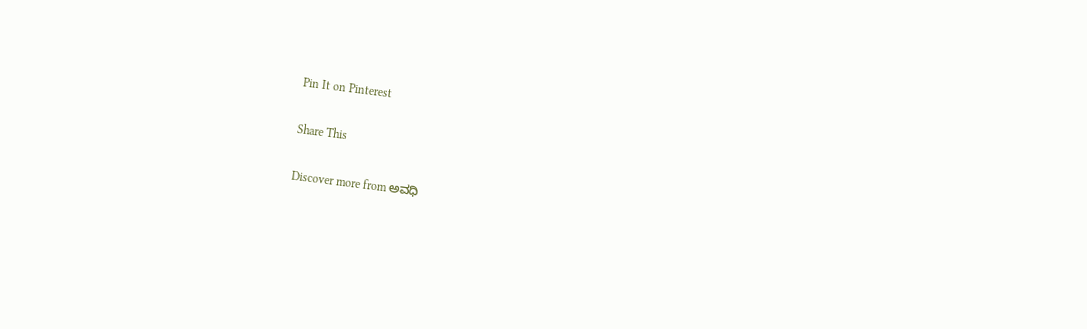Pin It on Pinterest

Share This

Discover more from ಅವಧಿ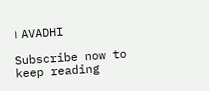। AVADHI

Subscribe now to keep reading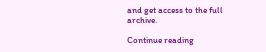and get access to the full archive.

Continue reading